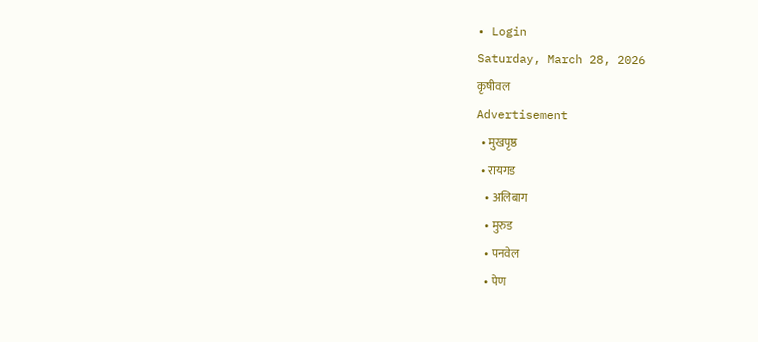• Login
Saturday, March 28, 2026
कृषीवल
Advertisement
  • मुखपृष्ठ
  • रायगड
    • अलिबाग
    • मुरुड
    • पनवेल
    • पेण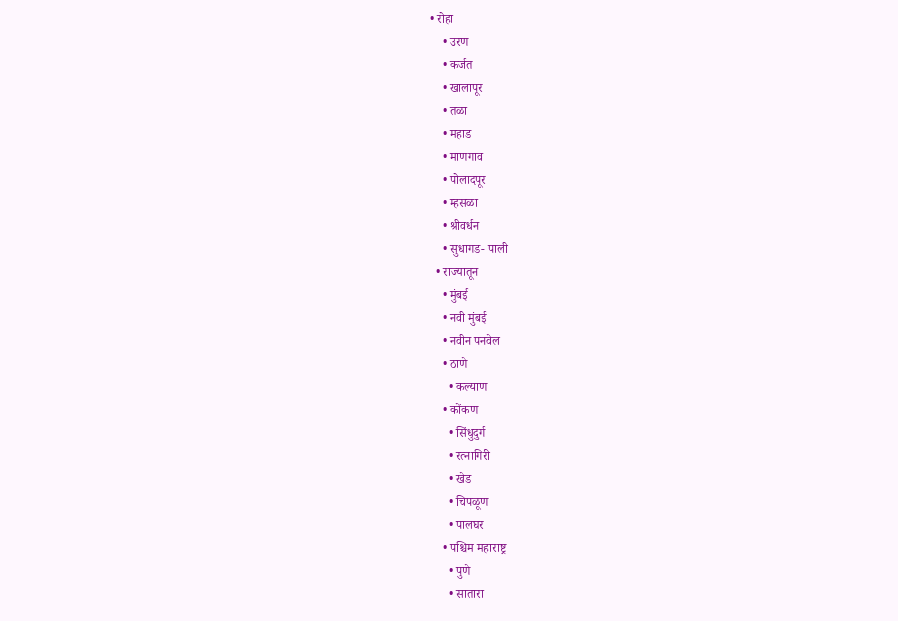• रोहा
    • उरण
    • कर्जत
    • खालापूर
    • तळा
    • महाड
    • माणगाव
    • पोलादपूर
    • म्हसळा
    • श्रीवर्धन
    • सुधागड- पाली
  • राज्यातून
    • मुंबई
    • नवी मुंबई
    • नवीन पनवेल
    • ठाणे
      • कल्याण
    • कोंकण
      • सिंधुदुर्ग
      • रत्नागिरी
      • खेड
      • चिपळूण
      • पालघर
    • पश्चिम महाराष्ट्र
      • पुणे
      • सातारा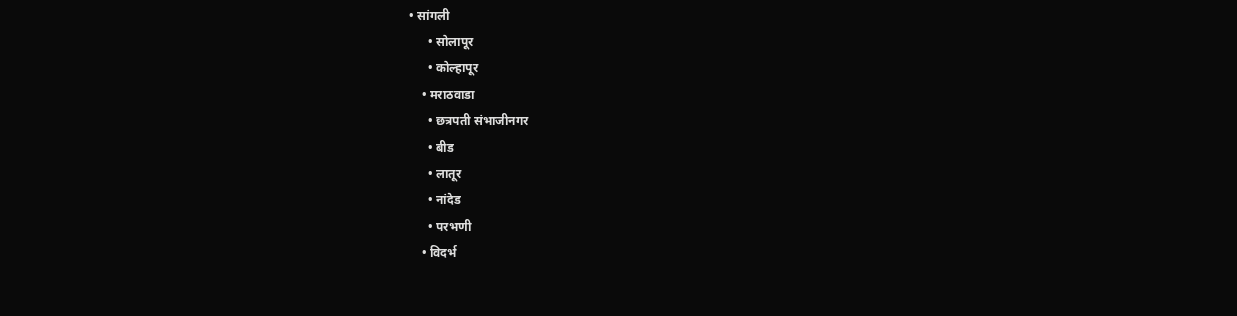• सांगली
      • सोलापूर
      • कोल्हापूर
    • मराठवाडा
      • छत्रपती संभाजीनगर
      • बीड
      • लातूर
      • नांदेड
      • परभणी
    • विदर्भ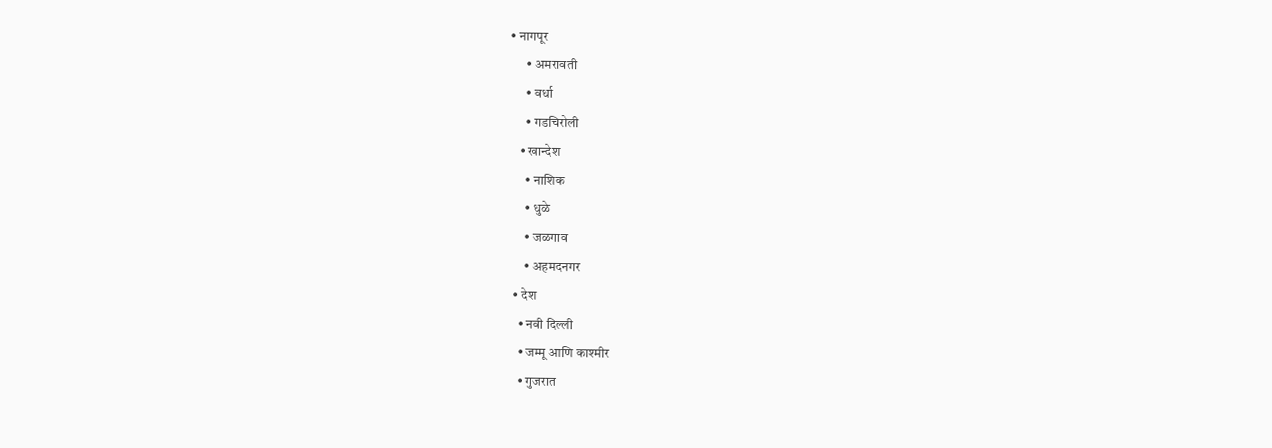• नागपूर
      • अमरावती
      • वर्धा
      • गडचिरोली
    • खान्देश
      • नाशिक
      • धुळे
      • जळगाव
      • अहमदनगर
  • देश
    • नवी दिल्ली
    • जम्मू आणि काश्मीर
    • गुजरात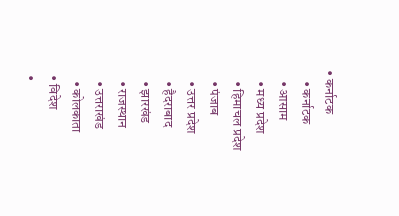• कर्नाटक
    • कर्नाटक
    • आसाम
    • मध्य प्रदेश
    • हिमाचल प्रदेश
    • पंजाब
    • उत्तर प्रदेश
    • हैदराबाद
    • झारखंड
    • राजस्थान
    • उत्तराखंड
    • कोलकाता
  • विदेश
  •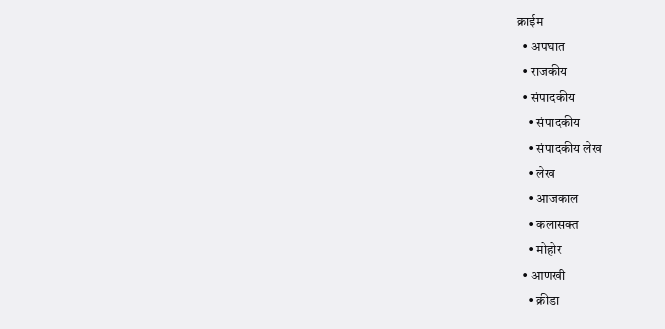क्राईम
  • अपघात
  • राजकीय
  • संपादकीय
    • संपादकीय
    • संपादकीय लेख
    • लेख
    • आजकाल
    • कलासक्त
    • मोहोर
  • आणखी
    • क्रीडा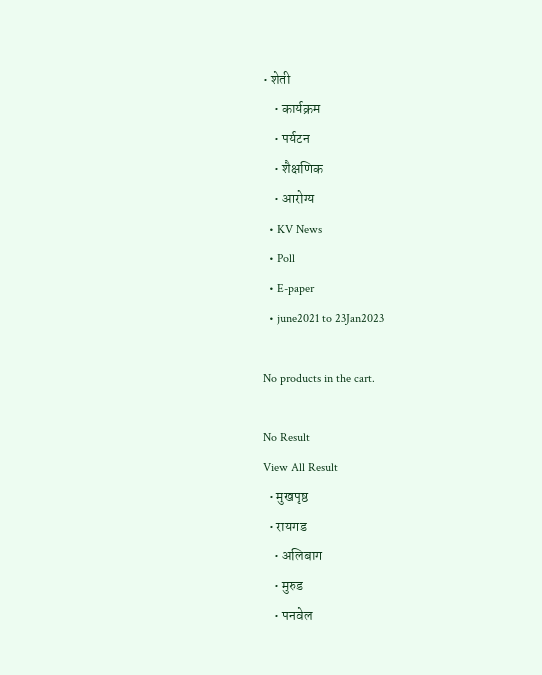• शेती
    • कार्यक्रम
    • पर्यटन
    • शैक्षणिक
    • आरोग्य
  • KV News
  • Poll
  • E-paper
  • june2021 to 23Jan2023

No products in the cart.

No Result
View All Result
  • मुखपृष्ठ
  • रायगड
    • अलिबाग
    • मुरुड
    • पनवेल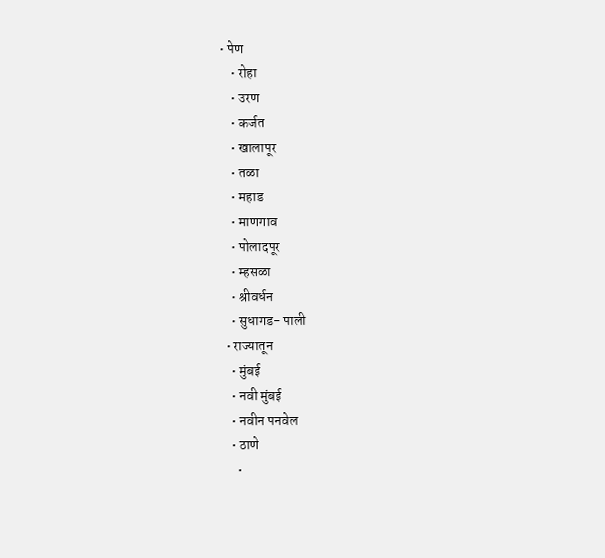• पेण
    • रोहा
    • उरण
    • कर्जत
    • खालापूर
    • तळा
    • महाड
    • माणगाव
    • पोलादपूर
    • म्हसळा
    • श्रीवर्धन
    • सुधागड- पाली
  • राज्यातून
    • मुंबई
    • नवी मुंबई
    • नवीन पनवेल
    • ठाणे
      •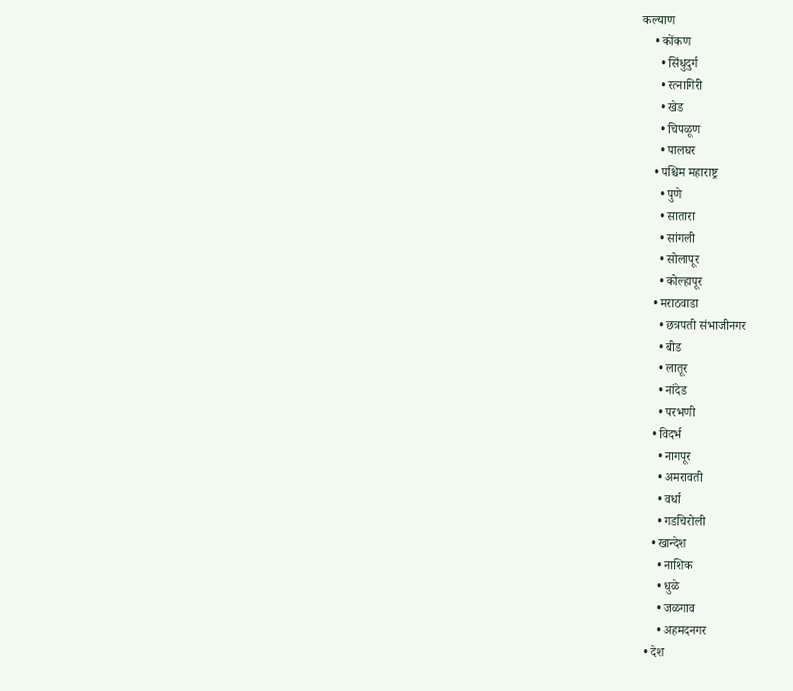कल्याण
    • कोंकण
      • सिंधुदुर्ग
      • रत्नागिरी
      • खेड
      • चिपळूण
      • पालघर
    • पश्चिम महाराष्ट्र
      • पुणे
      • सातारा
      • सांगली
      • सोलापूर
      • कोल्हापूर
    • मराठवाडा
      • छत्रपती संभाजीनगर
      • बीड
      • लातूर
      • नांदेड
      • परभणी
    • विदर्भ
      • नागपूर
      • अमरावती
      • वर्धा
      • गडचिरोली
    • खान्देश
      • नाशिक
      • धुळे
      • जळगाव
      • अहमदनगर
  • देश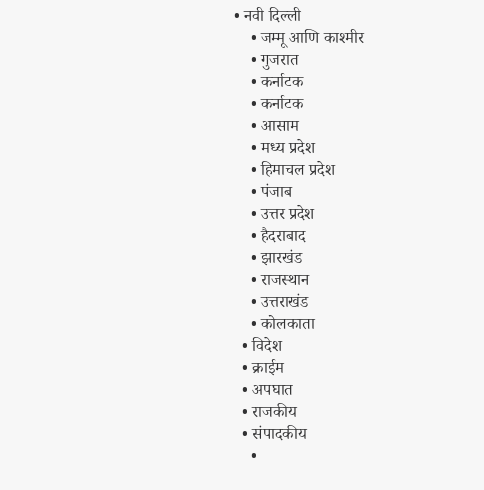• नवी दिल्ली
    • जम्मू आणि काश्मीर
    • गुजरात
    • कर्नाटक
    • कर्नाटक
    • आसाम
    • मध्य प्रदेश
    • हिमाचल प्रदेश
    • पंजाब
    • उत्तर प्रदेश
    • हैदराबाद
    • झारखंड
    • राजस्थान
    • उत्तराखंड
    • कोलकाता
  • विदेश
  • क्राईम
  • अपघात
  • राजकीय
  • संपादकीय
    •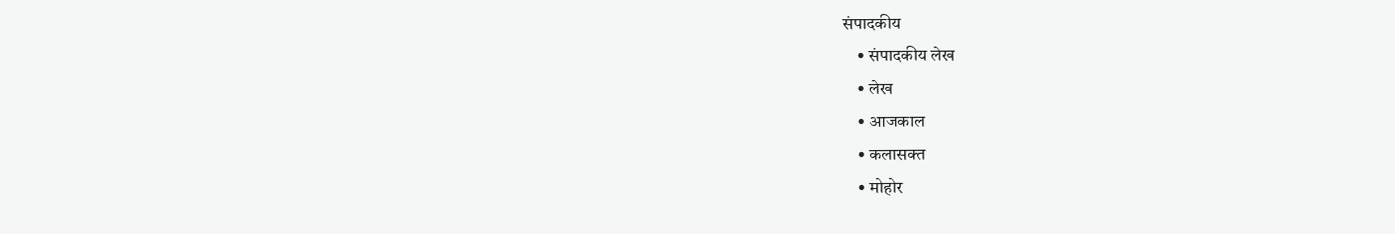संपादकीय
    • संपादकीय लेख
    • लेख
    • आजकाल
    • कलासक्त
    • मोहोर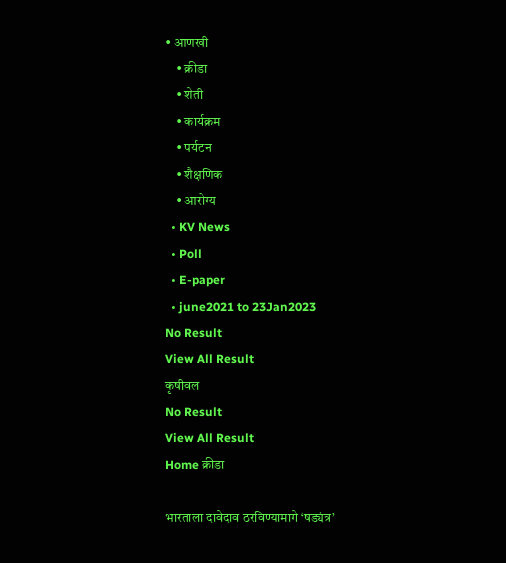• आणखी
    • क्रीडा
    • शेती
    • कार्यक्रम
    • पर्यटन
    • शैक्षणिक
    • आरोग्य
  • KV News
  • Poll
  • E-paper
  • june2021 to 23Jan2023
No Result
View All Result
कृषीवल
No Result
View All Result
Home क्रीडा

भारताला दावेदाव ठरविण्यामागे ‌‘षड्यंत्र’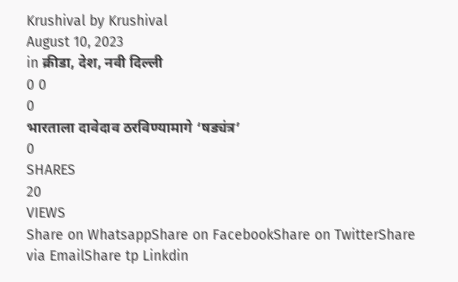Krushival by Krushival
August 10, 2023
in क्रीडा, देश, नवी दिल्ली
0 0
0
भारताला दावेदाव ठरविण्यामागे ‌‘षड्यंत्र’
0
SHARES
20
VIEWS
Share on WhatsappShare on FacebookShare on TwitterShare via EmailShare tp Linkdin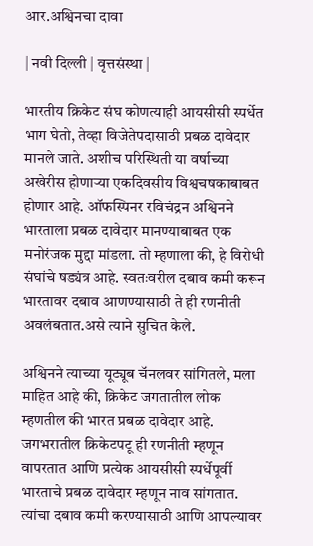आर.अश्विनचा दावा

| नवी दिल्ली | वृत्तसंस्था |

भारतीय क्रिकेट संघ कोणत्याही आयसीसी स्पर्धेत भाग घेतो, तेव्हा विजेतेपदासाठी प्रबळ दावेदार मानले जाते. अशीच परिस्थिती या वर्षाच्या अखेरीस होणाऱ्या एकदिवसीय विश्वचषकाबाबत होणार आहे. ऑफस्पिनर रविचंद्रन अश्विनने भारताला प्रबळ दावेदार मानण्याबाबत एक मनोरंजक मुद्दा मांडला. तो म्हणाला की, हे विरोधी संघांचे षड्यंत्र आहे. स्वतःवरील दबाव कमी करून भारतावर दबाव आणण्यासाठी ते ही रणनीती अवलंबतात.असे त्याने सुचित केले.

अश्विनने त्याच्या यूट्यूब चॅनलवर सांगितले, मला माहित आहे की, क्रिकेट जगतातील लोक म्हणतील की भारत प्रबळ दावेदार आहे. जगभरातील क्रिकेटपटू ही रणनीती म्हणून वापरतात आणि प्रत्येक आयसीसी स्पर्धेपूर्वी भारताचे प्रबळ दावेदार म्हणून नाव सांगतात. त्यांचा दबाव कमी करण्यासाठी आणि आपल्यावर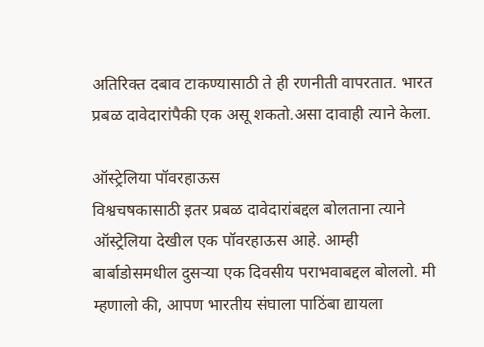अतिरिक्त दबाव टाकण्यासाठी ते ही रणनीती वापरतात. भारत प्रबळ दावेदारांपैकी एक असू शकतो.असा दावाही त्याने केला.

ऑस्ट्रेलिया पॉवरहाऊस
विश्वचषकासाठी इतर प्रबळ दावेदारांबद्दल बोलताना त्याने ऑस्ट्रेलिया देखील एक पॉवरहाऊस आहे. आम्ही बार्बाडोसमधील दुसऱ्या एक दिवसीय पराभवाबद्दल बोललो. मी म्हणालो की, आपण भारतीय संघाला पाठिंबा द्यायला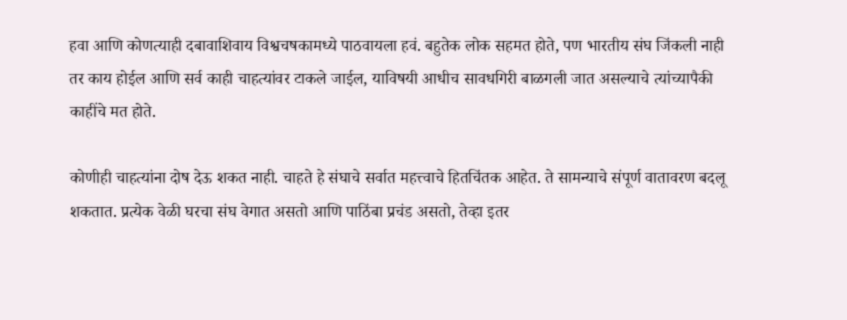हवा आणि कोणत्याही दबावाशिवाय विश्वचषकामध्ये पाठवायला हवं. बहुतेक लोक सहमत होते, पण भारतीय संघ जिंकली नाही तर काय होईल आणि सर्व काही चाहत्यांवर टाकले जाईल, याविषयी आधीच सावधगिरी बाळगली जात असल्याचे त्यांच्यापैकी काहींचे मत होते.

कोणीही चाहत्यांना दोष देऊ शकत नाही. चाहते हे संघाचे सर्वात महत्त्वाचे हितचिंतक आहेत. ते सामन्याचे संपूर्ण वातावरण बदलू शकतात. प्रत्येक वेळी घरचा संघ वेगात असतो आणि पाठिंबा प्रचंड असतो, तेव्हा इतर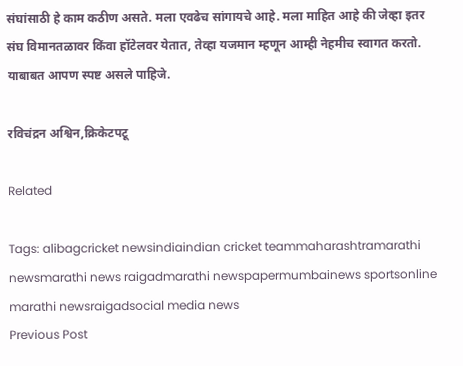संघांसाठी हे काम कठीण असते. मला एवढेच सांगायचे आहे. मला माहित आहे की जेव्हा इतर संघ विमानतळावर किंवा हॉटेलवर येतात, तेव्हा यजमान म्हणून आम्ही नेहमीच स्वागत करतो. याबाबत आपण स्पष्ट असले पाहिजे.

रविचंद्रन अश्विन,क्रिकेटपटू

Related

Tags: alibagcricket newsindiaindian cricket teammaharashtramarathi newsmarathi news raigadmarathi newspapermumbainews sportsonline marathi newsraigadsocial media news
Previous Post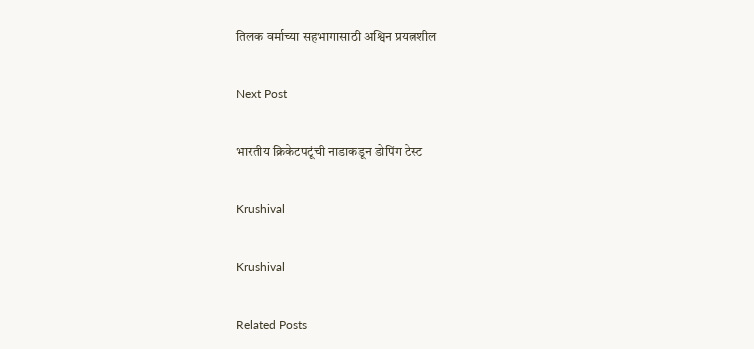तिलक वर्माच्या सहभागासाठी अश्विन प्रयत्नशील

Next Post

भारतीय क्रिकेटपटूंची नाडाकडून डोपिंग टेस्ट

Krushival

Krushival

Related Posts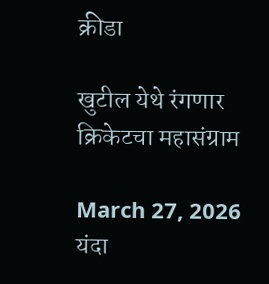क्रीडा

खुटील येथे रंगणार क्रिकेटचा महासंग्राम

March 27, 2026
यंदा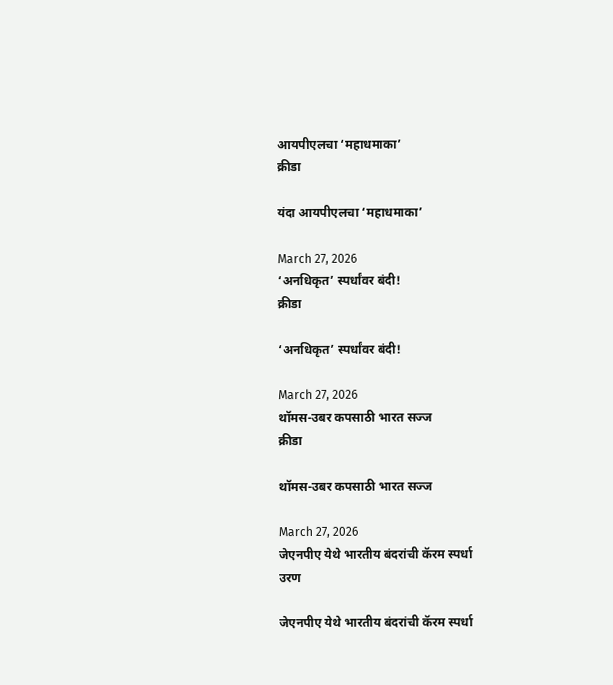आयपीएलचा ‘महाधमाका’
क्रीडा

यंदा आयपीएलचा ‘महाधमाका’

March 27, 2026
‘अनधिकृत’ स्पर्धांवर बंदी!
क्रीडा

‘अनधिकृत’ स्पर्धांवर बंदी!

March 27, 2026
थॉमस-उबर कपसाठी भारत सज्ज
क्रीडा

थॉमस-उबर कपसाठी भारत सज्ज

March 27, 2026
जेएनपीए येथे भारतीय बंदरांची कॅरम स्पर्धा
उरण

जेएनपीए येथे भारतीय बंदरांची कॅरम स्पर्धा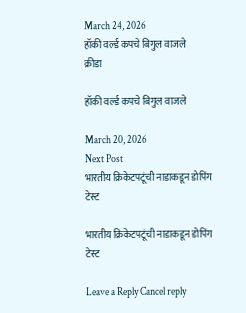March 24, 2026
हॉकी वर्ल्ड कपचे बिगुल वाजले
क्रीडा

हॉकी वर्ल्ड कपचे बिगुल वाजले

March 20, 2026
Next Post
भारतीय क्रिकेटपटूंची नाडाकडून डोपिंग टेस्ट

भारतीय क्रिकेटपटूंची नाडाकडून डोपिंग टेस्ट

Leave a Reply Cancel reply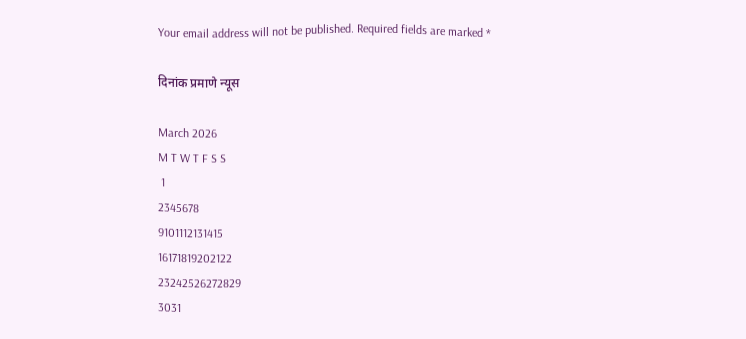Your email address will not be published. Required fields are marked *

दिनांक प्रमाणे न्यूस

March 2026
M T W T F S S
 1
2345678
9101112131415
16171819202122
23242526272829
3031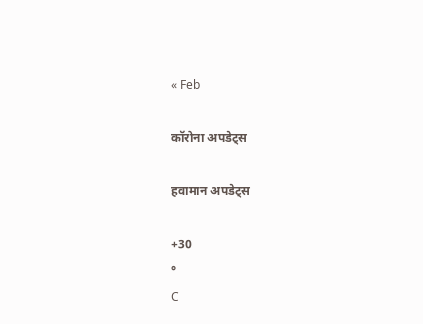« Feb

कॉरोना अपडेट्स

हवामान अपडेट्स

+30
°
C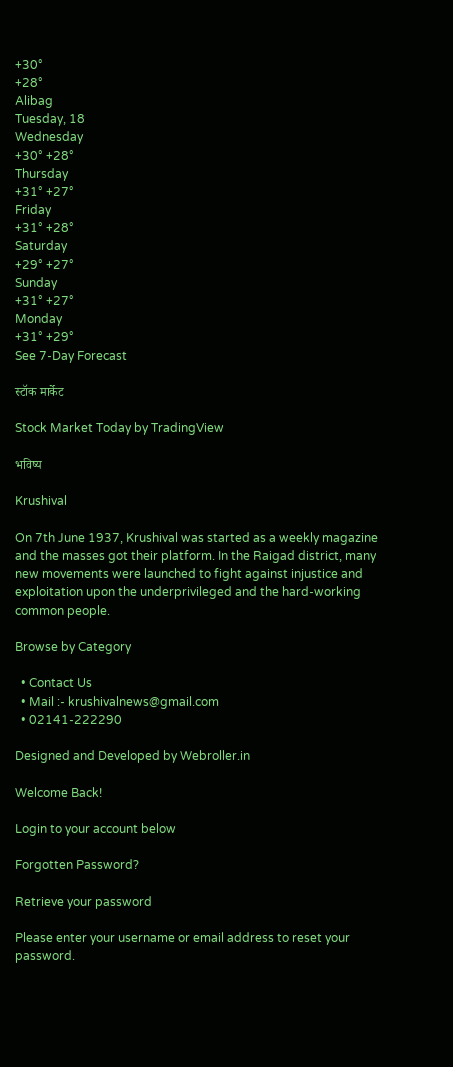+30°
+28°
Alibag
Tuesday, 18
Wednesday
+30° +28°
Thursday
+31° +27°
Friday
+31° +28°
Saturday
+29° +27°
Sunday
+31° +27°
Monday
+31° +29°
See 7-Day Forecast

स्टॉक मार्केट

Stock Market Today by TradingView

भविष्य

Krushival

On 7th June 1937, Krushival was started as a weekly magazine and the masses got their platform. In the Raigad district, many new movements were launched to fight against injustice and exploitation upon the underprivileged and the hard-working common people.

Browse by Category

  • Contact Us
  • Mail :- krushivalnews@gmail.com
  • 02141-222290

Designed and Developed by Webroller.in

Welcome Back!

Login to your account below

Forgotten Password?

Retrieve your password

Please enter your username or email address to reset your password.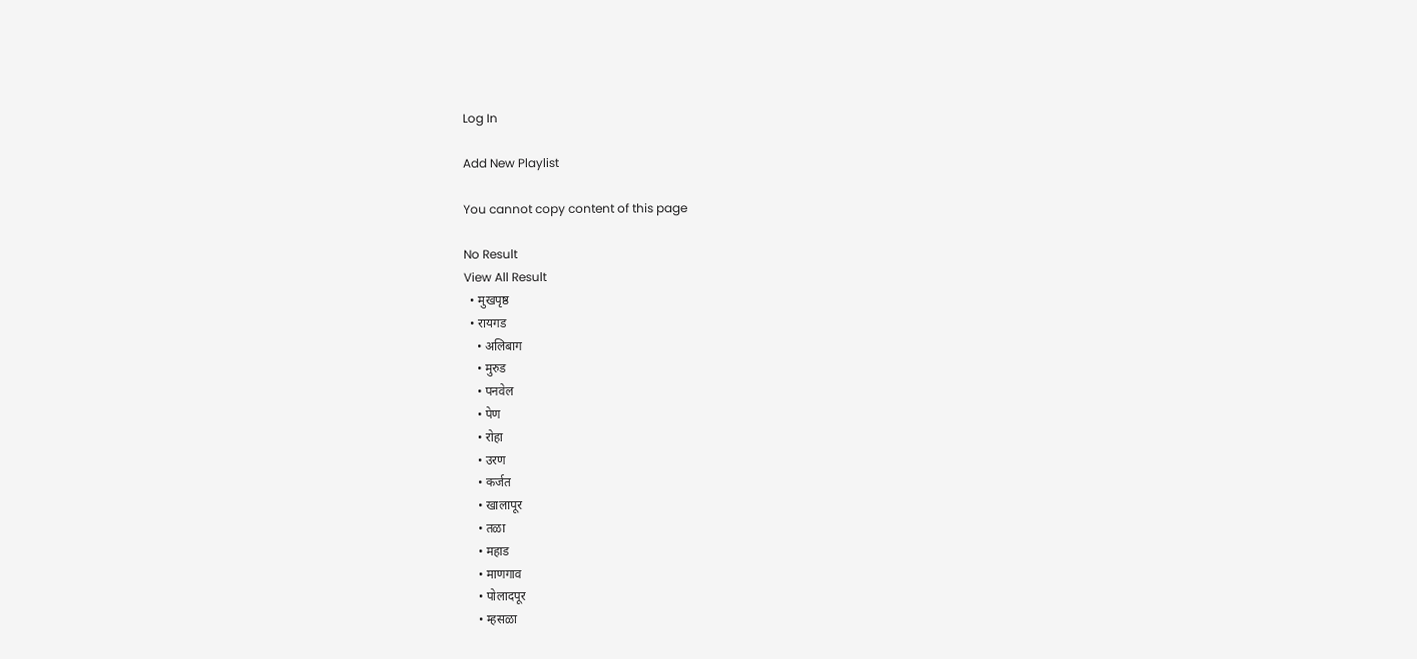Log In

Add New Playlist

You cannot copy content of this page

No Result
View All Result
  • मुखपृष्ठ
  • रायगड
    • अलिबाग
    • मुरुड
    • पनवेल
    • पेण
    • रोहा
    • उरण
    • कर्जत
    • खालापूर
    • तळा
    • महाड
    • माणगाव
    • पोलादपूर
    • म्हसळा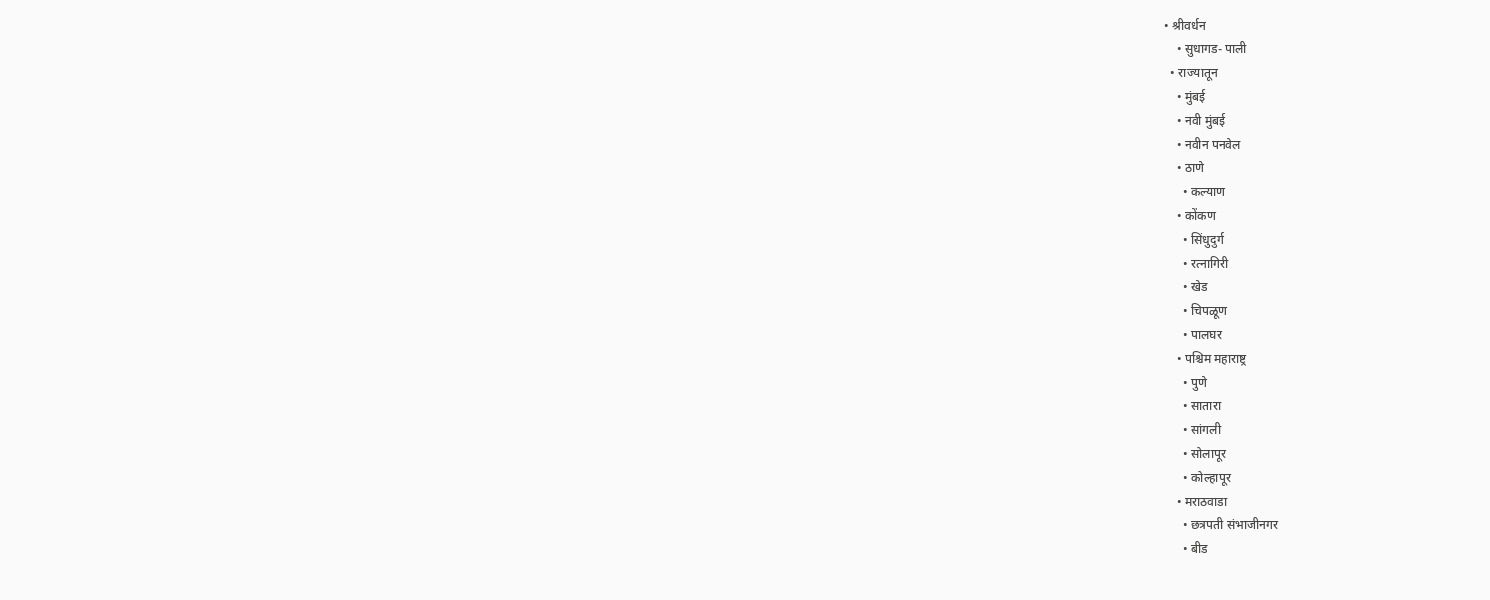• श्रीवर्धन
    • सुधागड- पाली
  • राज्यातून
    • मुंबई
    • नवी मुंबई
    • नवीन पनवेल
    • ठाणे
      • कल्याण
    • कोंकण
      • सिंधुदुर्ग
      • रत्नागिरी
      • खेड
      • चिपळूण
      • पालघर
    • पश्चिम महाराष्ट्र
      • पुणे
      • सातारा
      • सांगली
      • सोलापूर
      • कोल्हापूर
    • मराठवाडा
      • छत्रपती संभाजीनगर
      • बीड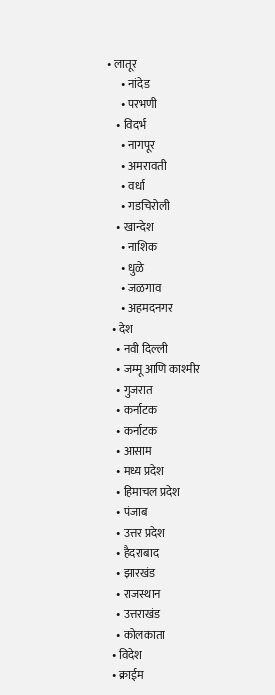• लातूर
      • नांदेड
      • परभणी
    • विदर्भ
      • नागपूर
      • अमरावती
      • वर्धा
      • गडचिरोली
    • खान्देश
      • नाशिक
      • धुळे
      • जळगाव
      • अहमदनगर
  • देश
    • नवी दिल्ली
    • जम्मू आणि काश्मीर
    • गुजरात
    • कर्नाटक
    • कर्नाटक
    • आसाम
    • मध्य प्रदेश
    • हिमाचल प्रदेश
    • पंजाब
    • उत्तर प्रदेश
    • हैदराबाद
    • झारखंड
    • राजस्थान
    • उत्तराखंड
    • कोलकाता
  • विदेश
  • क्राईम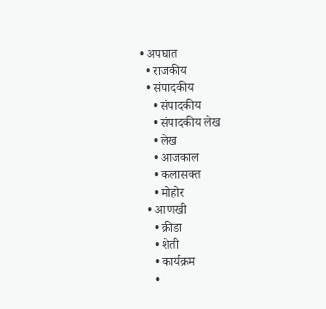• अपघात
  • राजकीय
  • संपादकीय
    • संपादकीय
    • संपादकीय लेख
    • लेख
    • आजकाल
    • कलासक्त
    • मोहोर
  • आणखी
    • क्रीडा
    • शेती
    • कार्यक्रम
    •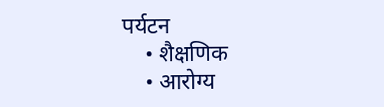पर्यटन
    • शैक्षणिक
    • आरोग्य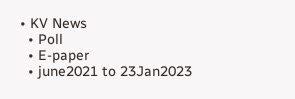• KV News
  • Poll
  • E-paper
  • june2021 to 23Jan2023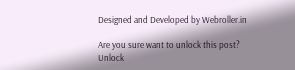Designed and Developed by Webroller.in

Are you sure want to unlock this post?
Unlock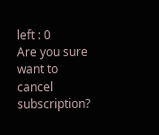left : 0
Are you sure want to cancel subscription?